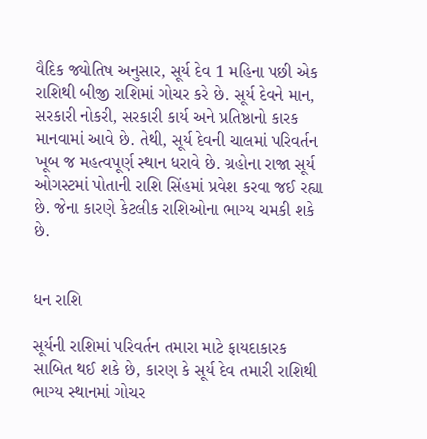વૈદિક જ્યોતિષ અનુસાર, સૂર્ય દેવ 1 મહિના પછી એક રાશિથી બીજી રાશિમાં ગોચર કરે છે. સૂર્ય દેવને માન, સરકારી નોકરી, સરકારી કાર્ય અને પ્રતિષ્ઠાનો કારક માનવામાં આવે છે. તેથી, સૂર્ય દેવની ચાલમાં પરિવર્તન ખૂબ જ મહત્વપૂર્ણ સ્થાન ધરાવે છે. ગ્રહોના રાજા સૂર્ય ઓગસ્ટમાં પોતાની રાશિ સિંહમાં પ્રવેશ કરવા જઈ રહ્યા છે. જેના કારણે કેટલીક રાશિઓના ભાગ્ય ચમકી શકે છે.


ધન રાશિ

સૂર્યની રાશિમાં પરિવર્તન તમારા માટે ફાયદાકારક સાબિત થઈ શકે છે, કારણ કે સૂર્ય દેવ તમારી રાશિથી ભાગ્ય સ્થાનમાં ગોચર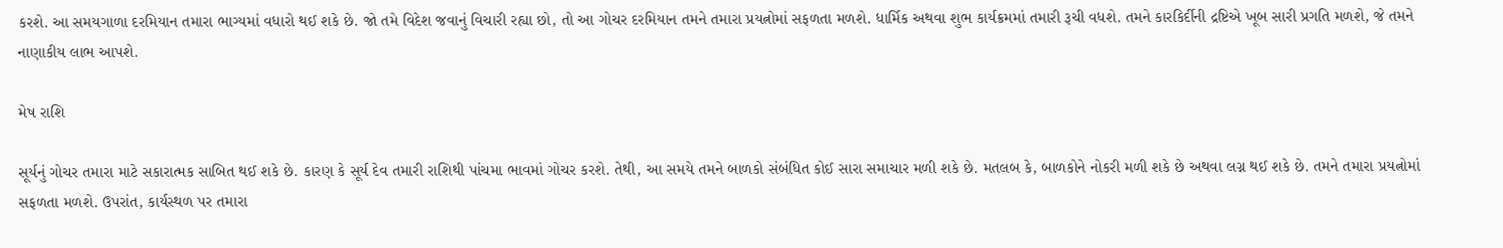કરશે. આ સમયગાળા દરમિયાન તમારા ભાગ્યમાં વધારો થઈ શકે છે. જો તમે વિદેશ જવાનું વિચારી રહ્યા છો, તો આ ગોચર દરમિયાન તમને તમારા પ્રયત્નોમાં સફળતા મળશે. ધાર્મિક અથવા શુભ કાર્યક્રમમાં તમારી રૂચી વધશે. તમને કારકિર્દીની દ્રષ્ટિએ ખૂબ સારી પ્રગતિ મળશે, જે તમને નાણાકીય લાભ આપશે.

મેષ રાશિ

સૂર્યનું ગોચર તમારા માટે સકારાત્મક સાબિત થઈ શકે છે. કારણ કે સૂર્ય દેવ તમારી રાશિથી પાંચમા ભાવમાં ગોચર કરશે. તેથી, આ સમયે તમને બાળકો સંબંધિત કોઈ સારા સમાચાર મળી શકે છે. મતલબ કે, બાળકોને નોકરી મળી શકે છે અથવા લગ્ન થઈ શકે છે. તમને તમારા પ્રયત્નોમાં સફળતા મળશે. ઉપરાંત, કાર્યસ્થળ પર તમારા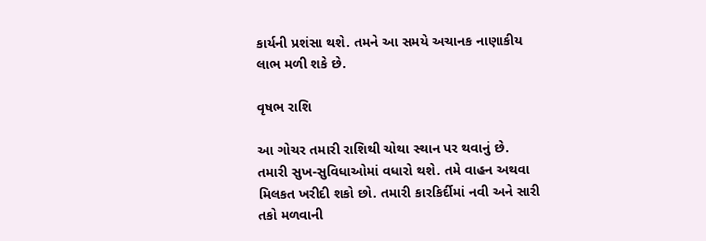કાર્યની પ્રશંસા થશે. તમને આ સમયે અચાનક નાણાકીય લાભ મળી શકે છે.

વૃષભ રાશિ

આ ગોચર તમારી રાશિથી ચોથા સ્થાન પર થવાનું છે. તમારી સુખ-સુવિધાઓમાં વધારો થશે. તમે વાહન અથવા મિલકત ખરીદી શકો છો. તમારી કારકિર્દીમાં નવી અને સારી તકો મળવાની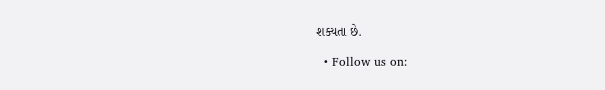શક્યતા છે.

  • Follow us on: